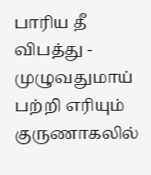பாரிய தீ விபத்து -
முழுவதுமாய் பற்றி எரியும்
குருணாகலில்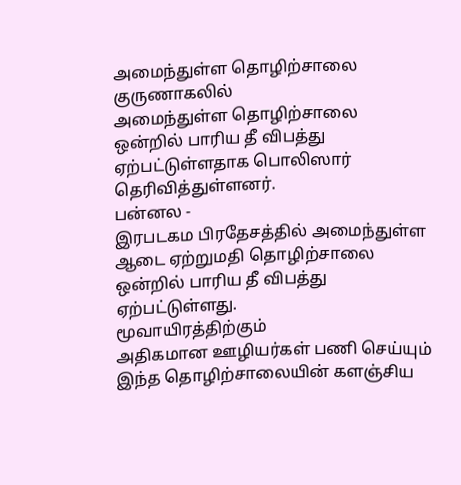அமைந்துள்ள தொழிற்சாலை
குருணாகலில்
அமைந்துள்ள தொழிற்சாலை ஒன்றில் பாரிய தீ விபத்து ஏற்பட்டுள்ளதாக பொலிஸார்
தெரிவித்துள்ளனர்.
பன்னல -
இரபடகம பிரதேசத்தில் அமைந்துள்ள ஆடை ஏற்றுமதி தொழிற்சாலை ஒன்றில் பாரிய தீ விபத்து
ஏற்பட்டுள்ளது.
மூவாயிரத்திற்கும்
அதிகமான ஊழியர்கள் பணி செய்யும் இந்த தொழிற்சாலையின் களஞ்சிய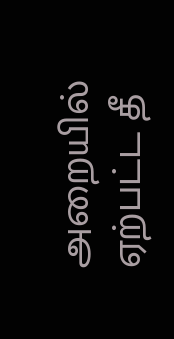அறையில் ஏற்பட்ட தீ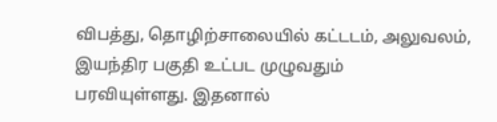விபத்து, தொழிற்சாலையில் கட்டடம், அலுவலம், இயந்திர பகுதி உட்பட முழுவதும்
பரவியுள்ளது. இதனால்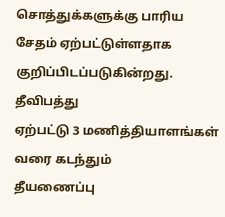சொத்துக்களுக்கு பாரிய சேதம் ஏற்பட்டுள்ளதாக
குறிப்பிடப்படுகின்றது.
தீவிபத்து
ஏற்பட்டு 3 மணித்தியாளங்கள் வரை கடந்தும்
தீயணைப்பு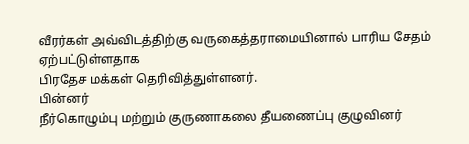வீரர்கள் அவ்விடத்திற்கு வருகைத்தராமையினால் பாரிய சேதம் ஏற்பட்டுள்ளதாக
பிரதேச மக்கள் தெரிவித்துள்ளனர்.
பின்னர்
நீர்கொழும்பு மற்றும் குருணாகலை தீயணைப்பு குழுவினர்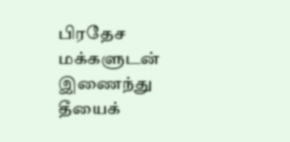பிரதேச மக்களுடன் இணைந்து
தீயைக்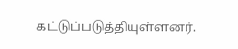கட்டுப்படுத்தியுள்ளனர்.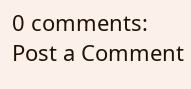0 comments:
Post a Comment